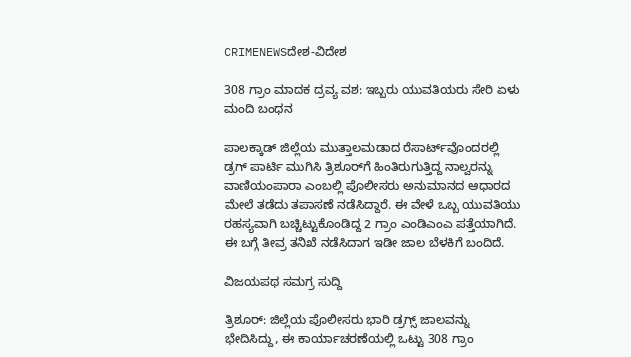CRIMENEWSದೇಶ-ವಿದೇಶ

308 ಗ್ರಾಂ ಮಾದಕ ದ್ರವ್ಯ ವಶ: ಇಬ್ಬರು ಯುವತಿಯರು ಸೇರಿ ಏಳು ಮಂದಿ ಬಂಧನ

ಪಾಲಕ್ಕಾಡ್ ಜಿಲ್ಲೆಯ ಮುತ್ತಾಲಮಡಾದ ರೆಸಾರ್ಟ್‌ವೊಂದರಲ್ಲಿ ಡ್ರಗ್ ಪಾರ್ಟಿ ಮುಗಿಸಿ ತ್ರಿಶೂರ್‌ಗೆ ಹಿಂತಿರುಗುತ್ತಿದ್ದ ನಾಲ್ವರನ್ನು ವಾಣಿಯಂಪಾರಾ ಎಂಬಲ್ಲಿ ಪೊಲೀಸರು ಅನುಮಾನದ ಆಧಾರದ ಮೇಲೆ ತಡೆದು ತಪಾಸಣೆ ನಡೆಸಿದ್ದಾರೆ. ಈ ವೇಳೆ ಒಬ್ಬ ಯುವತಿಯು ರಹಸ್ಯವಾಗಿ ಬಚ್ಚಿಟ್ಟುಕೊಂಡಿದ್ದ 2 ಗ್ರಾಂ ಎಂಡಿಎಂಎ ಪತ್ತೆಯಾಗಿದೆ. ಈ ಬಗ್ಗೆ ತೀವ್ರ ತನಿಖೆ ನಡೆಸಿದಾಗ ಇಡೀ ಜಾಲ ಬೆಳಕಿಗೆ ಬಂದಿದೆ.

ವಿಜಯಪಥ ಸಮಗ್ರ ಸುದ್ದಿ

ತ್ರಿಶೂರ್: ಜಿಲ್ಲೆಯ ಪೊಲೀಸರು ಭಾರಿ ಡ್ರಗ್ಸ್ ಜಾಲವನ್ನು ಭೇದಿಸಿದ್ದು, ಈ ಕಾರ್ಯಾಚರಣೆಯಲ್ಲಿ ಒಟ್ಟು 308 ಗ್ರಾಂ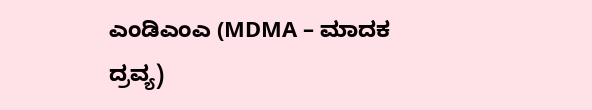ಎಂಡಿಎಂಎ (MDMA – ಮಾದಕ ದ್ರವ್ಯ)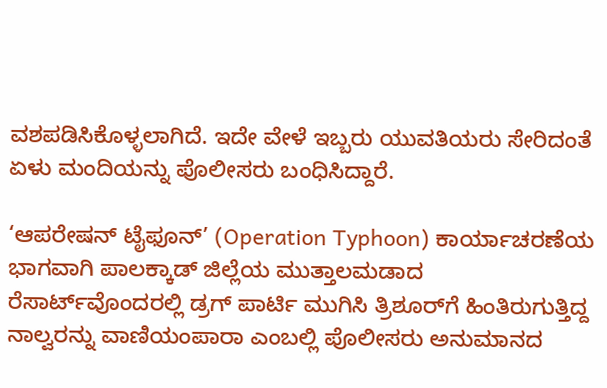ವಶಪಡಿಸಿಕೊಳ್ಳಲಾಗಿದೆ. ಇದೇ ವೇಳೆ ಇಬ್ಬರು ಯುವತಿಯರು ಸೇರಿದಂತೆ ಏಳು ಮಂದಿಯನ್ನು ಪೊಲೀಸರು ಬಂಧಿಸಿದ್ದಾರೆ.

‘ಆಪರೇಷನ್ ಟೈಫೂನ್’ (Operation Typhoon) ಕಾರ್ಯಾಚರಣೆಯ ಭಾಗವಾಗಿ ಪಾಲಕ್ಕಾಡ್ ಜಿಲ್ಲೆಯ ಮುತ್ತಾಲಮಡಾದ ರೆಸಾರ್ಟ್‌ವೊಂದರಲ್ಲಿ ಡ್ರಗ್ ಪಾರ್ಟಿ ಮುಗಿಸಿ ತ್ರಿಶೂರ್‌ಗೆ ಹಿಂತಿರುಗುತ್ತಿದ್ದ ನಾಲ್ವರನ್ನು ವಾಣಿಯಂಪಾರಾ ಎಂಬಲ್ಲಿ ಪೊಲೀಸರು ಅನುಮಾನದ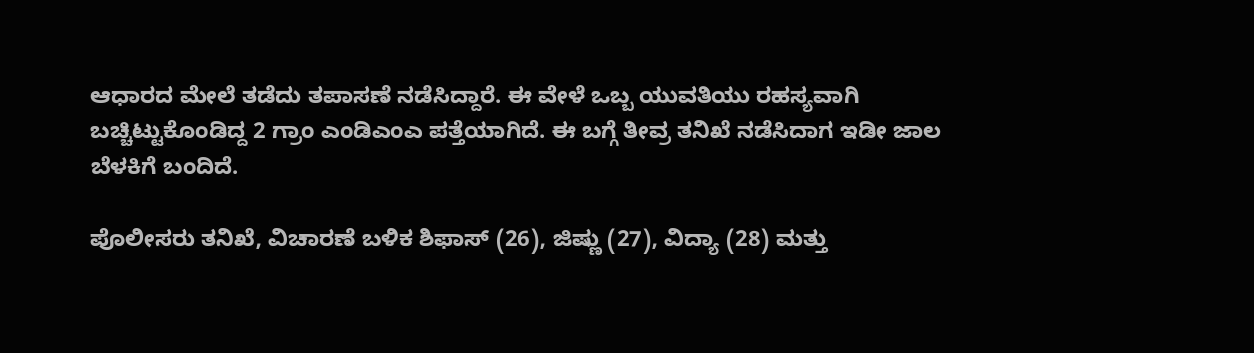ಆಧಾರದ ಮೇಲೆ ತಡೆದು ತಪಾಸಣೆ ನಡೆಸಿದ್ದಾರೆ. ಈ ವೇಳೆ ಒಬ್ಬ ಯುವತಿಯು ರಹಸ್ಯವಾಗಿ ಬಚ್ಚಿಟ್ಟುಕೊಂಡಿದ್ದ 2 ಗ್ರಾಂ ಎಂಡಿಎಂಎ ಪತ್ತೆಯಾಗಿದೆ. ಈ ಬಗ್ಗೆ ತೀವ್ರ ತನಿಖೆ ನಡೆಸಿದಾಗ ಇಡೀ ಜಾಲ ಬೆಳಕಿಗೆ ಬಂದಿದೆ.

ಪೊಲೀಸರು ತನಿಖೆ, ವಿಚಾರಣೆ ಬಳಿಕ ಶಿಫಾಸ್ (26), ಜಿಷ್ಣು (27), ವಿದ್ಯಾ (28) ಮತ್ತು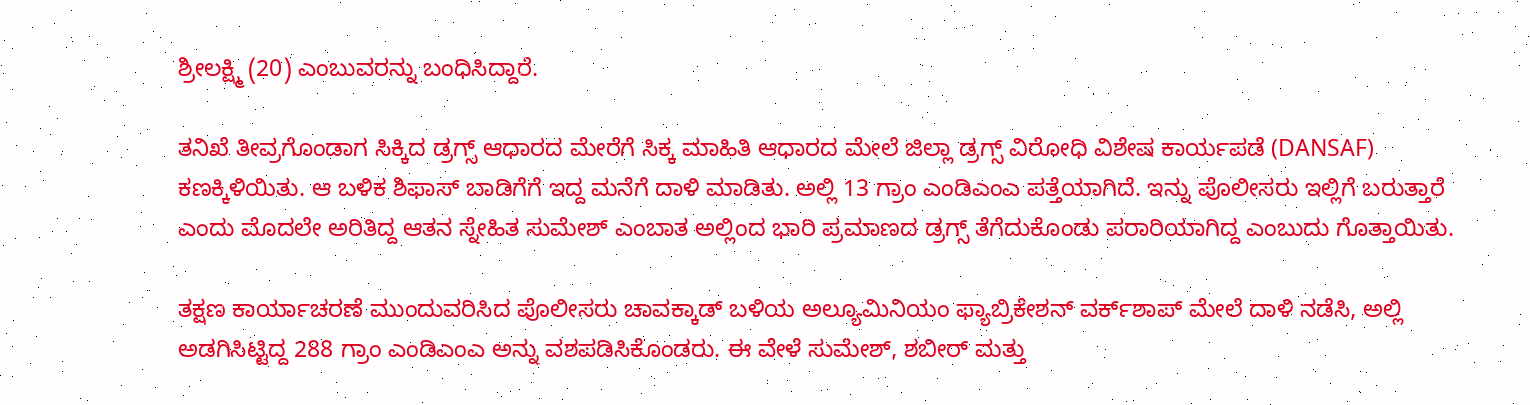ಶ್ರೀಲಕ್ಷ್ಮಿ (20) ಎಂಬುವರನ್ನು ಬಂಧಿಸಿದ್ದಾರೆ.

ತನಿಖೆ ತೀವ್ರಗೊಂಡಾಗ ಸಿಕ್ಕಿದ ಡ್ರಗ್ಸ್ ಆಧಾರದ ಮೇರೆಗೆ ಸಿಕ್ಕ ಮಾಹಿತಿ ಆಧಾರದ ಮೇಲೆ ಜಿಲ್ಲಾ ಡ್ರಗ್ಸ್ ವಿರೋಧಿ ವಿಶೇಷ ಕಾರ್ಯಪಡೆ (DANSAF) ಕಣಕ್ಕಿಳಿಯಿತು. ಆ ಬಳಿಕ ಶಿಫಾಸ್ ಬಾಡಿಗೆಗೆ ಇದ್ದ ಮನೆಗೆ ದಾಳಿ ಮಾಡಿತು. ಅಲ್ಲಿ 13 ಗ್ರಾಂ ಎಂಡಿಎಂಎ ಪತ್ತೆಯಾಗಿದೆ. ಇನ್ನು ಪೊಲೀಸರು ಇಲ್ಲಿಗೆ ಬರುತ್ತಾರೆ ಎಂದು ಮೊದಲೇ ಅರಿತಿದ್ದ ಆತನ ಸ್ನೇಹಿತ ಸುಮೇಶ್ ಎಂಬಾತ ಅಲ್ಲಿಂದ ಭಾರಿ ಪ್ರಮಾಣದ ಡ್ರಗ್ಸ್ ತೆಗೆದುಕೊಂಡು ಪರಾರಿಯಾಗಿದ್ದ ಎಂಬುದು ಗೊತ್ತಾಯಿತು.

ತಕ್ಷಣ ಕಾರ್ಯಾಚರಣೆ ಮುಂದುವರಿಸಿದ ಪೊಲೀಸರು ಚಾವಕ್ಕಾಡ್ ಬಳಿಯ ಅಲ್ಯೂಮಿನಿಯಂ ಫ್ಯಾಬ್ರಿಕೇಶನ್ ವರ್ಕ್‌ಶಾಪ್ ಮೇಲೆ ದಾಳಿ ನಡೆಸಿ, ಅಲ್ಲಿ ಅಡಗಿಸಿಟ್ಟಿದ್ದ 288 ಗ್ರಾಂ ಎಂಡಿಎಂಎ ಅನ್ನು ವಶಪಡಿಸಿಕೊಂಡರು. ಈ ವೇಳೆ ಸುಮೇಶ್, ಶಬೀರ್ ಮತ್ತು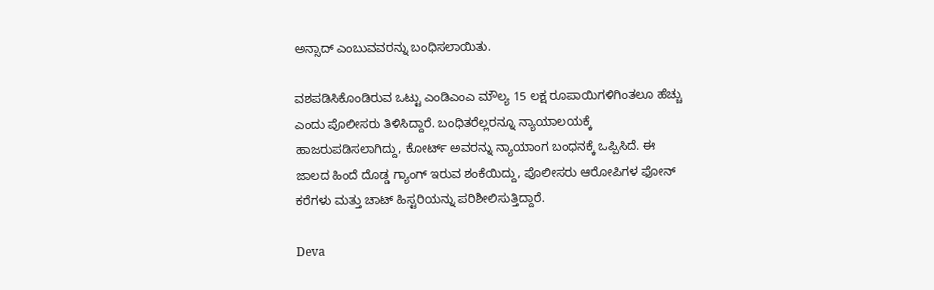ಅನ್ಸಾದ್ ಎಂಬುವವರನ್ನು ಬಂಧಿಸಲಾಯಿತು.

ವಶಪಡಿಸಿಕೊಂಡಿರುವ ಒಟ್ಟು ಎಂಡಿಎಂಎ ಮೌಲ್ಯ 15 ಲಕ್ಷ ರೂಪಾಯಿಗಳಿಗಿಂತಲೂ ಹೆಚ್ಚು ಎಂದು ಪೊಲೀಸರು ತಿಳಿಸಿದ್ದಾರೆ. ಬಂಧಿತರೆಲ್ಲರನ್ನೂ ನ್ಯಾಯಾಲಯಕ್ಕೆ ಹಾಜರುಪಡಿಸಲಾಗಿದ್ದು, ಕೋರ್ಟ್ ಅವರನ್ನು ನ್ಯಾಯಾಂಗ ಬಂಧನಕ್ಕೆ ಒಪ್ಪಿಸಿದೆ. ಈ ಜಾಲದ ಹಿಂದೆ ದೊಡ್ಡ ಗ್ಯಾಂಗ್ ಇರುವ ಶಂಕೆಯಿದ್ದು, ಪೊಲೀಸರು ಆರೋಪಿಗಳ ಫೋನ್ ಕರೆಗಳು ಮತ್ತು ಚಾಟ್ ಹಿಸ್ಟರಿಯನ್ನು ಪರಿಶೀಲಿಸುತ್ತಿದ್ದಾರೆ.

Deva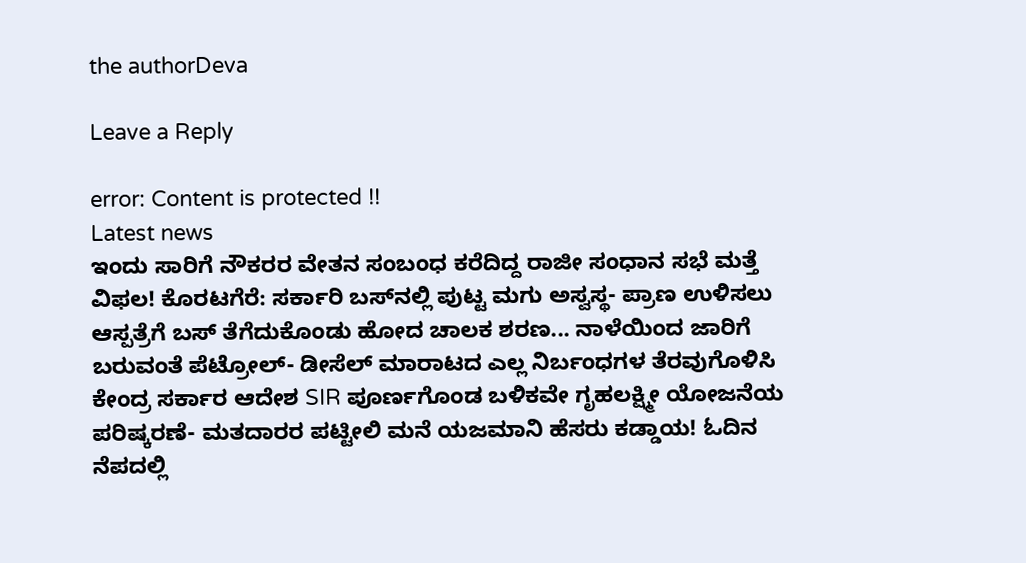the authorDeva

Leave a Reply

error: Content is protected !!
Latest news
ಇಂದು ಸಾರಿಗೆ ನೌಕರರ ವೇತನ ಸಂಬಂಧ ಕರೆದಿದ್ದ ರಾಜೀ ಸಂಧಾನ ಸಭೆ ಮತ್ತೆ ವಿಫಲ! ಕೊರಟಗೆರೆ: ಸರ್ಕಾರಿ ಬಸ್‌ನಲ್ಲಿ ಪುಟ್ಟ ಮಗು ಅಸ್ವಸ್ಥ- ಪ್ರಾಣ ಉಳಿಸಲು ಆಸ್ಪತ್ರೆಗೆ ಬಸ್‌ ತೆಗೆದುಕೊಂಡು ಹೋದ ಚಾಲಕ ಶರಣ... ನಾಳೆಯಿಂದ ಜಾರಿಗೆ ಬರುವಂತೆ ಪೆಟ್ರೋಲ್- ಡೀಸೆಲ್ ಮಾರಾಟದ ಎಲ್ಲ ನಿರ್ಬಂಧಗಳ ತೆರವುಗೊಳಿಸಿ ಕೇಂದ್ರ ಸರ್ಕಾರ ಆದೇಶ SIR ಪೂರ್ಣಗೊಂಡ ಬಳಿಕವೇ ಗೃಹಲಕ್ಷ್ಮೀ ಯೋಜನೆಯ ಪರಿಷ್ಕರಣೆ- ಮತದಾರರ ಪಟ್ಟೀಲಿ ಮನೆ ಯಜಮಾನಿ ಹೆಸರು ಕಡ್ಡಾಯ! ಓದಿನ ನೆಪದಲ್ಲಿ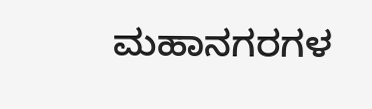ಮಹಾನಗರಗಳ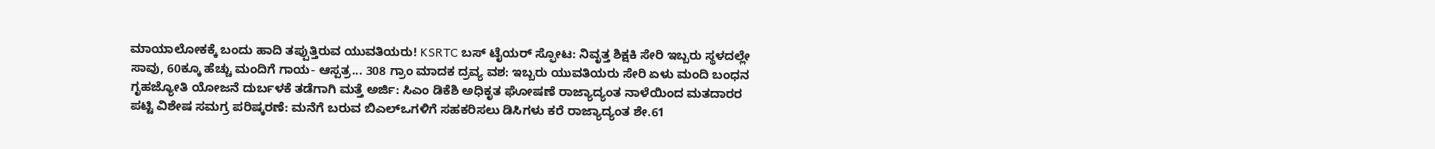ಮಾಯಾಲೋಕಕ್ಕೆ ಬಂದು ಹಾದಿ ತಪ್ಪುತ್ತಿರುವ ಯುವತಿಯರು! KSRTC ಬಸ್ ಟೈಯರ್ ಸ್ಫೋಟ: ನಿವೃತ್ತ ಶಿಕ್ಷಕಿ ಸೇರಿ ಇಬ್ಬರು ಸ್ಥಳದಲ್ಲೇ ಸಾವು, 60ಕ್ಕೂ ಹೆಚ್ಚು ಮಂದಿಗೆ ಗಾಯ- ಆಸ್ಪತ್ರ... 308 ಗ್ರಾಂ ಮಾದಕ ದ್ರವ್ಯ ವಶ: ಇಬ್ಬರು ಯುವತಿಯರು ಸೇರಿ ಏಳು ಮಂದಿ ಬಂಧನ ಗೃಹಜ್ಯೋತಿ ಯೋಜನೆ ದುರ್ಬಳಕೆ ತಡೆಗಾಗಿ ಮತ್ತೆ ಅರ್ಜಿ: ಸಿಎಂ ಡಿಕೆಶಿ ಅಧಿಕೃತ ಘೋಷಣೆ ರಾಜ್ಯಾದ್ಯಂತ ನಾಳೆಯಿಂದ ಮತದಾರರ ಪಟ್ಟಿ ವಿಶೇಷ ಸಮಗ್ರ ಪರಿಷ್ಕರಣೆ: ಮನೆಗೆ ಬರುವ ಬಿಎಲ್ಒಗಳಿಗೆ ಸಹಕರಿಸಲು ಡಿಸಿಗಳು ಕರೆ ರಾಜ್ಯಾದ್ಯಂತ ಶೇ.61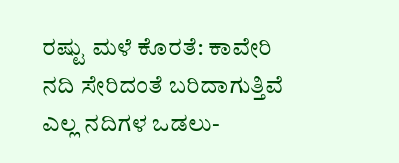ರಷ್ಟು ಮಳೆ ಕೊರತೆ: ಕಾವೇರಿ ನದಿ ಸೇರಿದಂತೆ ಬರಿದಾಗುತ್ತಿವೆ ಎಲ್ಲ ನದಿಗಳ ಒಡಲು-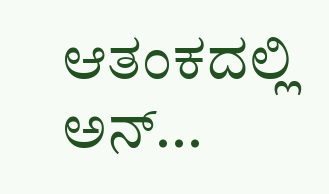ಆತಂಕದಲ್ಲಿ ಅನ್...